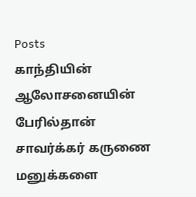Posts
காந்தியின் ஆலோசனையின் பேரில்தான் சாவர்க்கர் கருணை மனுக்களை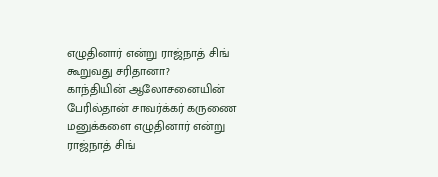எழுதினார் என்று ராஜ்நாத் சிங் கூறுவது சரிதானா?
காந்தியின் ஆலோசனையின் பேரில்தான் சாவர்க்கர் கருணை மனுக்களை எழுதினார் என்று ராஜ்நாத் சிங்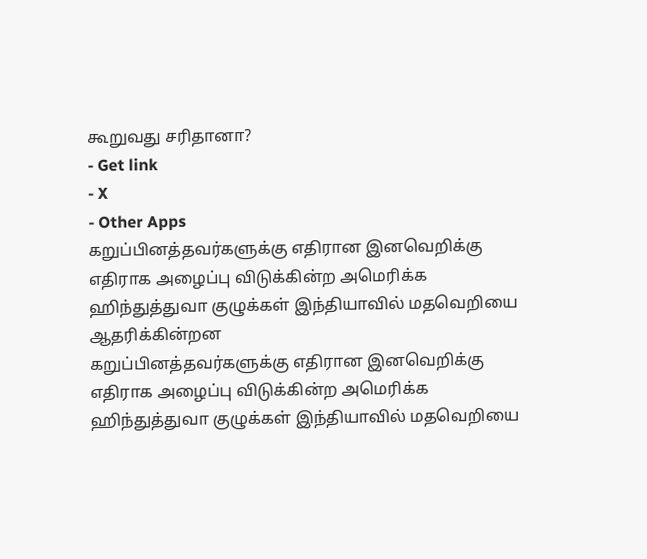கூறுவது சரிதானா?
- Get link
- X
- Other Apps
கறுப்பினத்தவர்களுக்கு எதிரான இனவெறிக்கு எதிராக அழைப்பு விடுக்கின்ற அமெரிக்க ஹிந்துத்துவா குழுக்கள் இந்தியாவில் மதவெறியை ஆதரிக்கின்றன
கறுப்பினத்தவர்களுக்கு எதிரான இனவெறிக்கு எதிராக அழைப்பு விடுக்கின்ற அமெரிக்க ஹிந்துத்துவா குழுக்கள் இந்தியாவில் மதவெறியை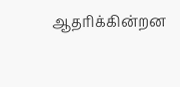ஆதரிக்கின்றன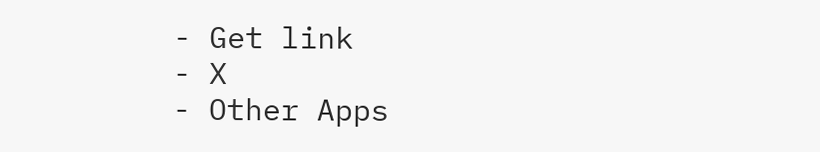- Get link
- X
- Other Apps